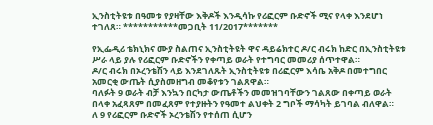ኢንስቲትዩቱ በዓመቱ የያዛቸው እቅዶች እንዲሳኩ የሪፎርም ቡድኖች ሚና የላቀ እንደሆነ ተገለጸ። ***********መጋቢት 11/2017*******

የኢፌዲሪ ቴክኒክና ሙያ ስልጠና ኢንስቲትዩት ዋና ዳይሬክተር ዶ/ር ብሩክ ከድር በኢንስቲትዩቱ ሥራ ላይ ያሉ የሪፎርም ቡድኖችን የቀጣይ ወራት የተግባር መመሪያ ሰጥተዋል።
ዶ/ር ብሩክ በኦረንቴሽን ላይ እንደገለጹት ኢንስቲትዩቱ በሪፎርም እሳቤ አቅዶ በመተግበር አመርቂ ውጤት ሲያስመዘግብ መቆየቱን ገልጸዋል።
ባለፉት 9 ወራት ብቻ እንኳን በርካታ ውጤቶችን መመዝገባቸውን ገልጸው በቀጣይ ወራት በላቀ አፈጻጸም በመፈጸም የተያዙትን የዓመተ ልህቀት 2 ግቦች ማሳካት ይገባል ብለዋል።
ለ 9 የሪፎርም ቡድኖች ኦረንቴሽን የተሰጠ ሲሆን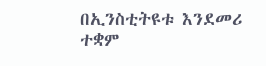በኢንስቲትዩቱ እንደመሪ ተቋም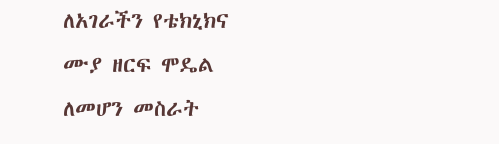ለአገራችን የቴክኒክና ሙያ ዘርፍ ሞዴል ለመሆን መስራት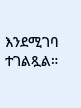እንደሚገባ ተገልጿል።